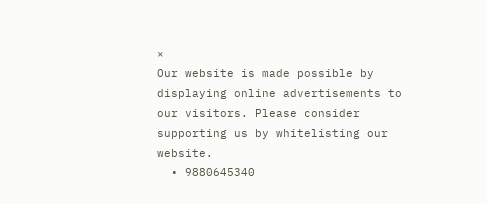×
Our website is made possible by displaying online advertisements to our visitors. Please consider supporting us by whitelisting our website.
  • 9880645340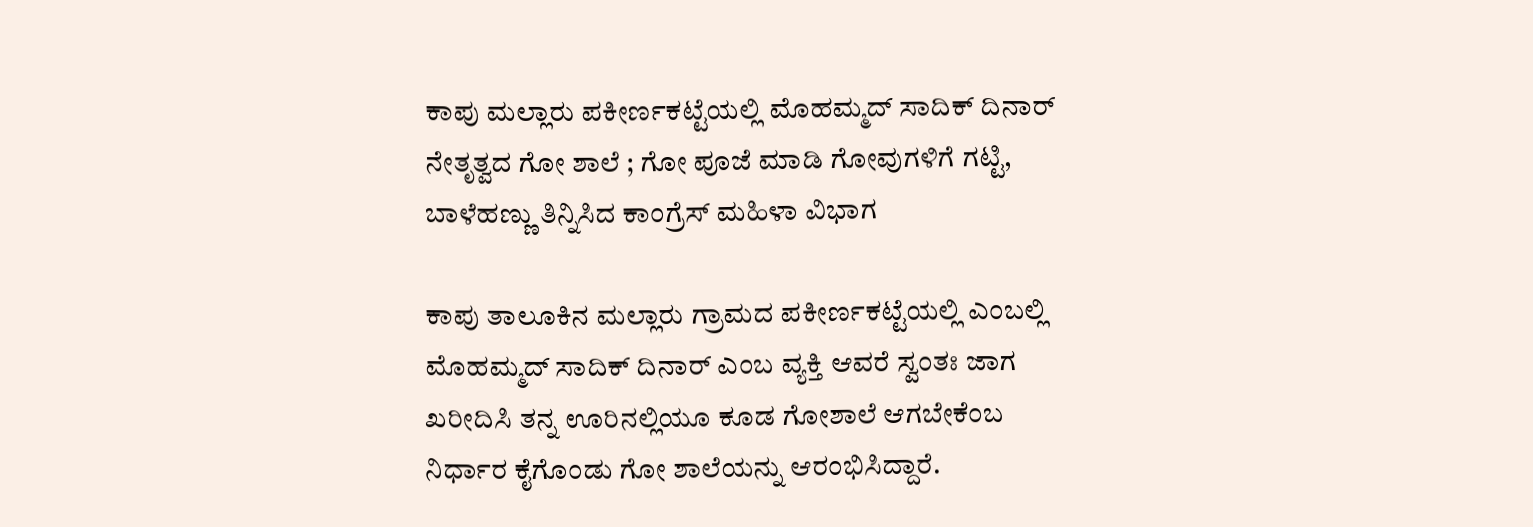ಕಾಪು ಮಲ್ಲಾರು ಪಕೀರ್ಣಕಟ್ಟೆಯಲ್ಲಿ ಮೊಹಮ್ಮದ್ ಸಾದಿಕ್ ದಿನಾರ್ ನೇತೃತ್ವದ ಗೋ‌ ಶಾಲೆ ; ಗೋ‌ ಪೂಜೆ ಮಾಡಿ‌ ಗೋವುಗಳಿಗೆ ಗಟ್ಟಿ, ಬಾಳೆಹಣ್ಣು ತಿನ್ನಿಸಿದ ಕಾಂಗ್ರೆಸ್ ಮಹಿಳಾ ವಿಭಾಗ

ಕಾಪು ತಾಲೂಕಿನ ಮಲ್ಲಾರು ಗ್ರಾಮದ ಪಕೀರ್ಣಕಟ್ಟೆಯಲ್ಲಿ ಎಂಬಲ್ಲಿ ಮೊಹಮ್ಮದ್ ಸಾದಿಕ್ ದಿನಾರ್ ಎಂಬ ವ್ಯಕ್ತಿ ಆವರೆ ಸ್ವಂತಃ ಜಾಗ ಖರೀದಿಸಿ ತನ್ನ ಊರಿನಲ್ಲಿಯೂ ಕೂಡ ಗೋಶಾಲೆ ಆಗಬೇಕೆಂಬ ನಿರ್ಧಾರ ಕೈಗೊಂಡು ಗೋ ಶಾಲೆಯನ್ನು ಆರಂಭಿಸಿದ್ದಾರೆ.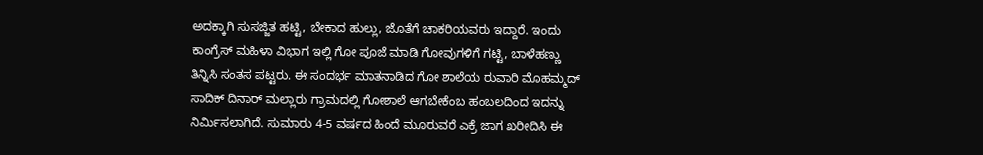ಅದಕ್ಕಾಗಿ ಸುಸಜ್ಜಿತ ಹಟ್ಟಿ, ಬೇಕಾದ ಹುಲ್ಲು, ಜೊತೆಗೆ ಚಾಕರಿಯವರು ಇದ್ದಾರೆ. ಇಂದು ಕಾಂಗ್ರೆಸ್ ಮಹಿಳಾ ವಿಭಾಗ ಇಲ್ಲಿ ಗೋ ಪೂಜೆ ಮಾಡಿ ಗೋವುಗಳಿಗೆ ಗಟ್ಟಿ, ಬಾಳೆಹಣ್ಣು ತಿನ್ನಿಸಿ ಸಂತಸ ಪಟ್ಟರು. ಈ ಸಂದರ್ಭ ಮಾತನಾಡಿದ ಗೋ ಶಾಲೆಯ ರುವಾರಿ ಮೊಹಮ್ಮದ್ ಸಾದಿಕ್ ದಿನಾರ್ ಮಲ್ಲಾರು ಗ್ರಾಮದಲ್ಲಿ ಗೋಶಾಲೆ ಆಗಬೇಕೆಂಬ ಹಂಬಲದಿಂದ ಇದನ್ನು ನಿರ್ಮಿಸಲಾಗಿದೆ. ಸುಮಾರು 4-5 ವರ್ಷದ ಹಿಂದೆ ಮೂರುವರೆ ಎಕ್ರೆ ಜಾಗ ಖರೀದಿಸಿ ಈ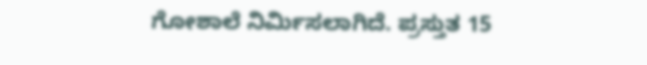ಗೋಶಾಲೆ ನಿರ್ಮಿಸಲಾಗಿದೆ. ಪ್ರಸ್ತುತ 15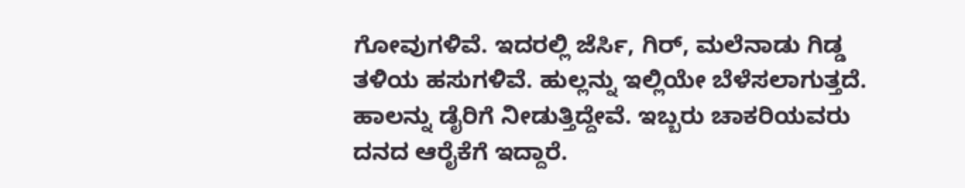ಗೋವುಗಳಿವೆ. ಇದರಲ್ಲಿ ಜೆರ್ಸಿ, ಗಿರ್, ಮಲೆನಾಡು ಗಿಡ್ಡ ತಳಿಯ ಹಸುಗಳಿವೆ. ಹುಲ್ಲನ್ನು ಇಲ್ಲಿಯೇ ಬೆಳೆಸಲಾಗುತ್ತದೆ. ಹಾಲನ್ನು ಡೈರಿಗೆ ನೀಡುತ್ತಿದ್ದೇವೆ. ಇಬ್ಬರು ಚಾಕರಿಯವರು ದನದ ಆರೈಕೆಗೆ ಇದ್ದಾರೆ.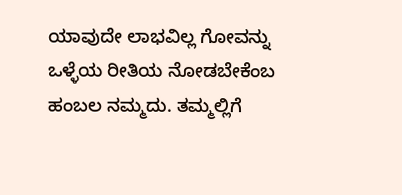ಯಾವುದೇ ಲಾಭವಿಲ್ಲ ಗೋವನ್ನು ಒಳ್ಳೆಯ ರೀತಿಯ ನೋಡಬೇಕೆಂಬ ಹಂಬಲ ನಮ್ಮದು. ತಮ್ಮಲ್ಲಿಗೆ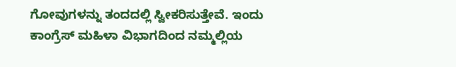ಗೋವುಗಳನ್ನು ತಂದದಲ್ಲಿ ಸ್ವೀಕರಿಸುತ್ತೇವೆ. ಇಂದು ಕಾಂಗ್ರೆಸ್ ಮಹಿಳಾ ವಿಭಾಗದಿಂದ ನಮ್ಮಲ್ಲಿಯ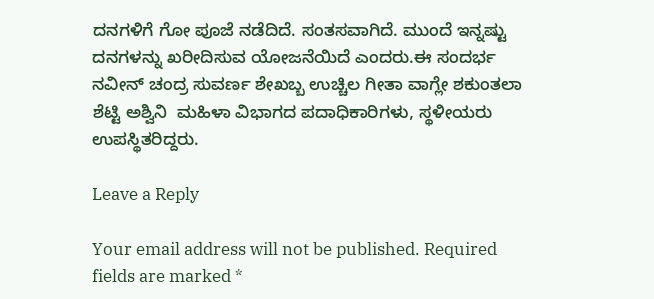ದನಗಳಿಗೆ ಗೋ ಪೂಜೆ ನಡೆದಿದೆ. ಸಂತಸವಾಗಿದೆ. ಮುಂದೆ ಇನ್ನಷ್ಟು ದನಗಳನ್ನು ಖರೀದಿಸುವ ಯೋಜನೆಯಿದೆ ಎಂದರು.ಈ ಸಂದರ್ಭ ನವೀನ್ ಚಂದ್ರ ಸುವರ್ಣ ಶೇಖಬ್ಬ ಉಚ್ಚಿಲ ಗೀತಾ ವಾಗ್ಲೇ ಶಕುಂತಲಾ ಶೆಟ್ಟಿ ಅಶ್ವಿನಿ  ಮಹಿಳಾ ವಿಭಾಗದ ಪದಾಧಿಕಾರಿಗಳು, ಸ್ಥಳೀಯರು ಉಪಸ್ಥಿತರಿದ್ದರು.

Leave a Reply

Your email address will not be published. Required fields are marked *